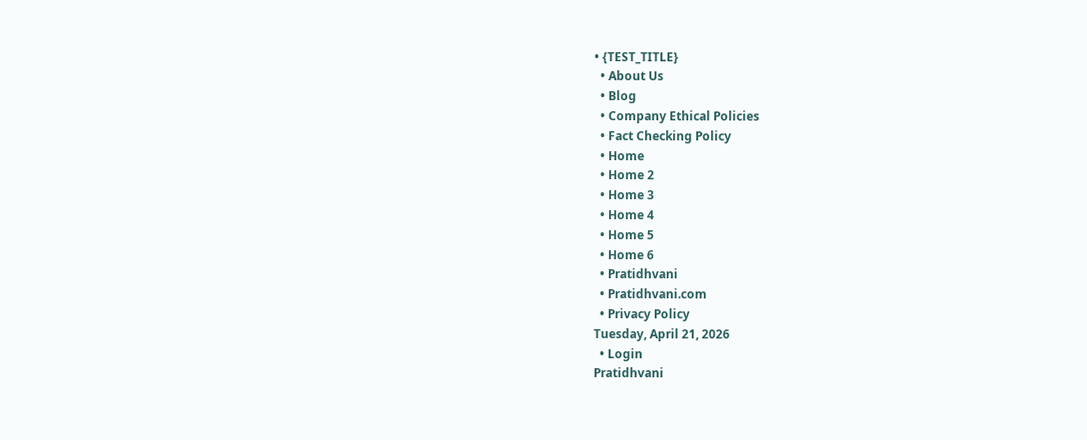• {TEST_TITLE}
  • About Us
  • Blog
  • Company Ethical Policies
  • Fact Checking Policy
  • Home
  • Home 2
  • Home 3
  • Home 4
  • Home 5
  • Home 6
  • Pratidhvani
  • Pratidhvani.com
  • Privacy Policy
Tuesday, April 21, 2026
  • Login
Pratidhvani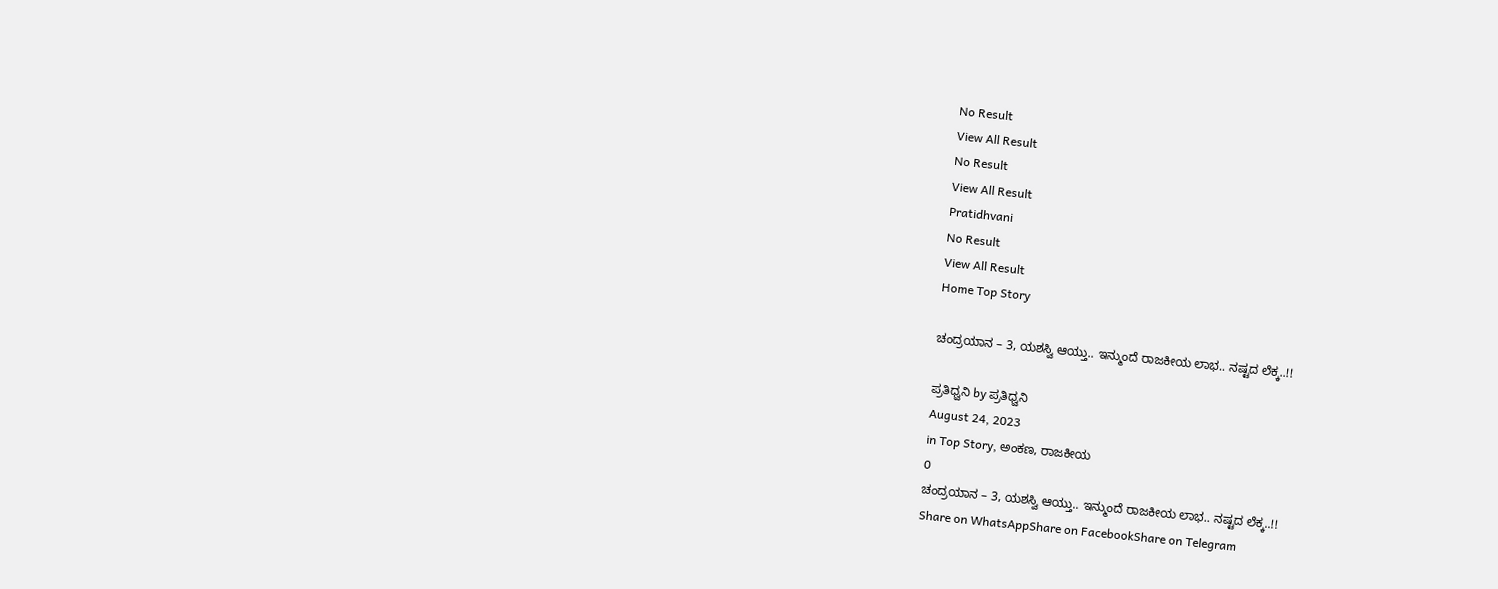No Result
View All Result
No Result
View All Result
Pratidhvani
No Result
View All Result
Home Top Story

ಚಂದ್ರಯಾನ – 3, ಯಶಸ್ವಿ ಆಯ್ತು.. ಇನ್ಮುಂದೆ ರಾಜಕೀಯ ಲಾಭ.. ನಷ್ಟದ ಲೆಕ್ಕ..!!

ಪ್ರತಿಧ್ವನಿ by ಪ್ರತಿಧ್ವನಿ
August 24, 2023
in Top Story, ಅಂಕಣ, ರಾಜಕೀಯ
0
ಚಂದ್ರಯಾನ – 3, ಯಶಸ್ವಿ ಆಯ್ತು.. ಇನ್ಮುಂದೆ ರಾಜಕೀಯ ಲಾಭ.. ನಷ್ಟದ ಲೆಕ್ಕ..!!
Share on WhatsAppShare on FacebookShare on Telegram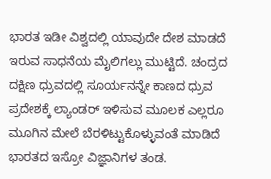ಭಾರತ ಇಡೀ ವಿಶ್ವದಲ್ಲಿ ಯಾವುದೇ ದೇಶ ಮಾಡದೆ ಇರುವ ಸಾಧನೆಯ ಮೈಲಿಗಲ್ಲು ಮುಟ್ಟಿದೆ. ಚಂದ್ರದ ದಕ್ಷಿಣ ಧ್ರುವದಲ್ಲಿ ಸೂರ್ಯನನ್ನೇ ಕಾಣದ ಧ್ರುವ ಪ್ರದೇಶಕ್ಕೆ ಲ್ಯಾಂಡರ್ ಇಳಿಸುವ ಮೂಲಕ ಎಲ್ಲರೂ ಮೂಗಿನ ಮೇಲೆ ಬೆರಳಿಟ್ಟುಕೊಳ್ಳುವಂತೆ ಮಾಡಿದೆ ಭಾರತದ ಇಸ್ರೋ ವಿಜ್ಞಾನಿಗಳ ತಂಡ.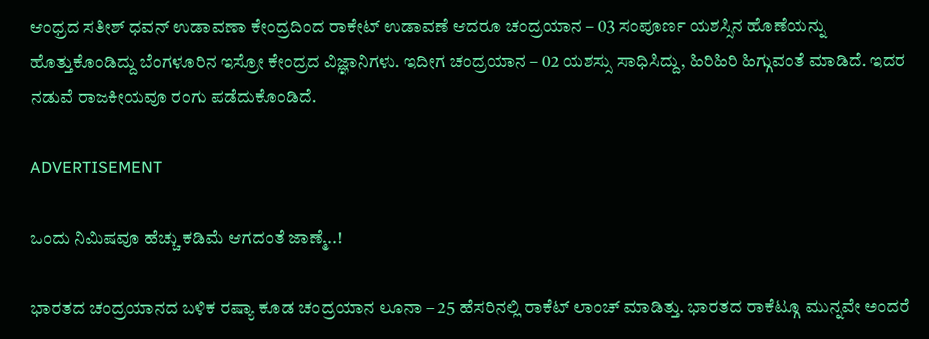ಆಂಧ್ರದ ಸತೀಶ್ ಧವನ್ ಉಡಾವಣಾ ಕೇಂದ್ರದಿಂದ ರಾಕೇಟ್ ಉಡಾವಣೆ ಆದರೂ ಚಂದ್ರಯಾನ – 03 ಸಂಪೂರ್ಣ ಯಶಸ್ಸಿನ ಹೊಣೆಯನ್ನು ಹೊತ್ತುಕೊಂಡಿದ್ದು ಬೆಂಗಳೂರಿನ ಇಸ್ರೋ ಕೇಂದ್ರದ ವಿಜ್ಞಾನಿಗಳು. ಇದೀಗ ಚಂದ್ರಯಾನ – 02 ಯಶಸ್ಸು ಸಾಧಿಸಿದ್ದು, ಹಿರಿಹಿರಿ ಹಿಗ್ಗುವಂತೆ ಮಾಡಿದೆ. ಇದರ ನಡುವೆ ರಾಜಕೀಯವೂ ರಂಗು ಪಡೆದುಕೊಂಡಿದೆ.

ADVERTISEMENT

ಒಂದು ನಿಮಿಷವೂ ಹೆಚ್ಚು ಕಡಿಮೆ ಆಗದಂತೆ ಜಾಣ್ಮೆ..!

ಭಾರತದ ಚಂದ್ರಯಾನದ ಬಳಿಕ ರಷ್ಯಾ ಕೂಡ ಚಂದ್ರಯಾನ ಲೂನಾ – 25 ಹೆಸರಿನಲ್ಲಿ ರಾಕೆಟ್ ಲಾಂಚ್ ಮಾಡಿತ್ತು. ಭಾರತದ ರಾಕೆಟ್ಗೂ ಮುನ್ನವೇ ಅಂದರೆ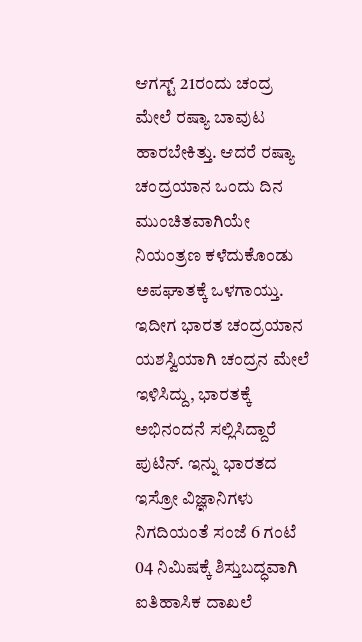ಆಗಸ್ಟ್ 21ರಂದು ಚಂದ್ರ ಮೇಲೆ ರಷ್ಯಾ ಬಾವುಟ ಹಾರಬೇಕಿತ್ತು. ಆದರೆ ರಷ್ಯಾ ಚಂದ್ರಯಾನ ಒಂದು ದಿನ ಮುಂಚಿತವಾಗಿಯೇ ನಿಯಂತ್ರಣ ಕಳೆದುಕೊಂಡು ಅಪಘಾತಕ್ಕೆ ಒಳಗಾಯ್ತು. ಇದೀಗ ಭಾರತ ಚಂದ್ರಯಾನ ಯಶಸ್ವಿಯಾಗಿ ಚಂದ್ರನ ಮೇಲೆ ಇಳಿಸಿದ್ದು, ಭಾರತಕ್ಕೆ ಅಭಿನಂದನೆ ಸಲ್ಲಿಸಿದ್ದಾರೆ ಪುಟಿನ್. ಇನ್ನು ಭಾರತದ ಇಸ್ರೋ ವಿಜ್ಞಾನಿಗಳು ನಿಗದಿಯಂತೆ ಸಂಜೆ 6 ಗಂಟೆ 04 ನಿಮಿಷಕ್ಕೆ ಶಿಸ್ತುಬದ್ಧವಾಗಿ ಐತಿಹಾಸಿಕ ದಾಖಲೆ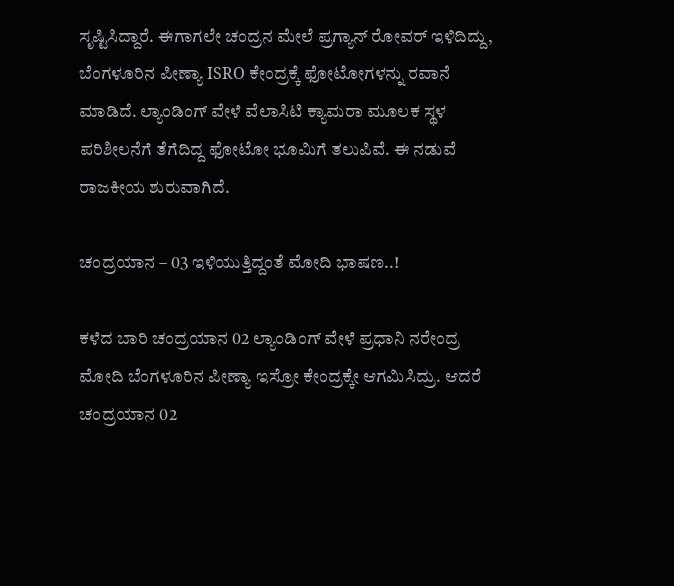ಸೃಷ್ಟಿಸಿದ್ದಾರೆ. ಈಗಾಗಲೇ ಚಂದ್ರನ ಮೇಲೆ ಪ್ರಗ್ಯಾನ್ ರೋವರ್ ಇಳಿದಿದ್ದು, ಬೆಂಗಳೂರಿನ ಪೀಣ್ಯಾ ISRO ಕೇಂದ್ರಕ್ಕೆ ಫೋಟೋಗಳನ್ನು ರವಾನೆ ಮಾಡಿದೆ. ಲ್ಯಾಂಡಿಂಗ್ ವೇಳೆ ವೆಲಾಸಿಟಿ ಕ್ಯಾಮರಾ ಮೂಲಕ ಸ್ಥಳ ಪರಿಶೀಲನೆಗೆ ತೆಗೆದಿದ್ದ ಫೋಟೋ ಭೂಮಿಗೆ ತಲುಪಿವೆ. ಈ ನಡುವೆ ರಾಜಕೀಯ ಶುರುವಾಗಿದೆ.

ಚಂದ್ರಯಾನ – 03 ಇಳಿಯುತ್ತಿದ್ದಂತೆ ಮೋದಿ ಭಾಷಣ..!

ಕಳೆದ ಬಾರಿ ಚಂದ್ರಯಾನ 02 ಲ್ಯಾಂಡಿಂಗ್ ವೇಳೆ ಪ್ರಧಾನಿ ನರೇಂದ್ರ ಮೋದಿ ಬೆಂಗಳೂರಿನ ಪೀಣ್ಯಾ ಇಸ್ರೋ ಕೇಂದ್ರಕ್ಕೇ ಆಗಮಿಸಿದ್ರು. ಆದರೆ ಚಂದ್ರಯಾನ 02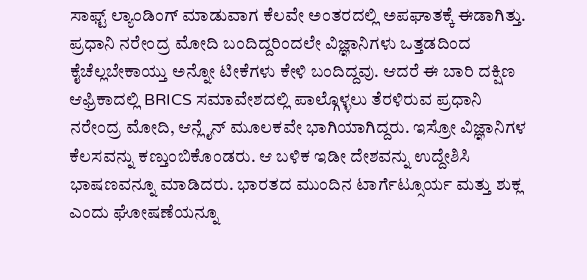ಸಾಫ್ಟ್ ಲ್ಯಾಂಡಿಂಗ್ ಮಾಡುವಾಗ ಕೆಲವೇ ಅಂತರದಲ್ಲಿ ಅಪಘಾತಕ್ಕೆ ಈಡಾಗಿತ್ತು. ಪ್ರಧಾನಿ ನರೇಂದ್ರ ಮೋದಿ ಬಂದಿದ್ದರಿಂದಲೇ ವಿಜ್ಞಾನಿಗಳು ಒತ್ತಡದಿಂದ ಕೈಚೆಲ್ಲಬೇಕಾಯ್ತು ಅನ್ನೋ ಟೀಕೆಗಳು ಕೇಳಿ ಬಂದಿದ್ದವು. ಆದರೆ ಈ ಬಾರಿ ದಕ್ಷಿಣ ಆಫ್ರಿಕಾದಲ್ಲಿ BRICS ಸಮಾವೇಶದಲ್ಲಿ ಪಾಲ್ಗೊಳ್ಳಲು ತೆರಳಿರುವ ಪ್ರಧಾನಿ ನರೇಂದ್ರ ಮೋದಿ, ಆನ್ಲೈನ್ ಮೂಲಕವೇ ಭಾಗಿಯಾಗಿದ್ದರು. ಇಸ್ರೋ ವಿಜ್ಞಾನಿಗಳ ಕೆಲಸವನ್ನು ಕಣ್ತುಂಬಿಕೊಂಡರು. ಆ ಬಳಿಕ ಇಡೀ ದೇಶವನ್ನು ಉದ್ದೇಶಿಸಿ ಭಾಷಣವನ್ನೂ ಮಾಡಿದರು. ಭಾರತದ ಮುಂದಿನ ಟಾರ್ಗೆಟ್ಸೂರ್ಯ ಮತ್ತು ಶುಕ್ಲ ಎಂದು ಘೋಷಣೆಯನ್ನೂ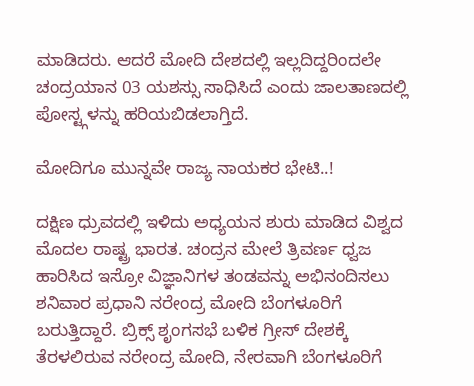ಮಾಡಿದರು. ಆದರೆ ಮೋದಿ ದೇಶದಲ್ಲಿ ಇಲ್ಲದಿದ್ದರಿಂದಲೇ ಚಂದ್ರಯಾನ 03 ಯಶಸ್ಸು ಸಾಧಿಸಿದೆ ಎಂದು ಜಾಲತಾಣದಲ್ಲಿ ಪೋಸ್ಟ್ಗಳನ್ನು ಹರಿಯಬಿಡಲಾಗ್ತಿದೆ.

ಮೋದಿಗೂ ಮುನ್ನವೇ ರಾಜ್ಯ ನಾಯಕರ ಭೇಟಿ..!

ದಕ್ಷಿಣ ಧ್ರುವದಲ್ಲಿ ಇಳಿದು ಅಧ್ಯಯನ ಶುರು ಮಾಡಿದ ವಿಶ್ವದ ಮೊದಲ ರಾಷ್ಟ್ರ ಭಾರತ. ಚಂದ್ರನ ಮೇಲೆ ತ್ರಿವರ್ಣ ಧ್ವಜ ಹಾರಿಸಿದ ಇಸ್ರೋ ವಿಜ್ಞಾನಿಗಳ ತಂಡವನ್ನು ಅಭಿನಂದಿಸಲು ಶನಿವಾರ ಪ್ರಧಾನಿ ನರೇಂದ್ರ ಮೋದಿ ಬೆಂಗಳೂರಿಗೆ ಬರುತ್ತಿದ್ದಾರೆ. ಬ್ರಿಕ್ಸ್ ಶೃಂಗಸಭೆ ಬಳಿಕ ಗ್ರೀಸ್ ದೇಶಕ್ಕೆ ತೆರಳಲಿರುವ ನರೇಂದ್ರ ಮೋದಿ, ನೇರವಾಗಿ ಬೆಂಗಳೂರಿಗೆ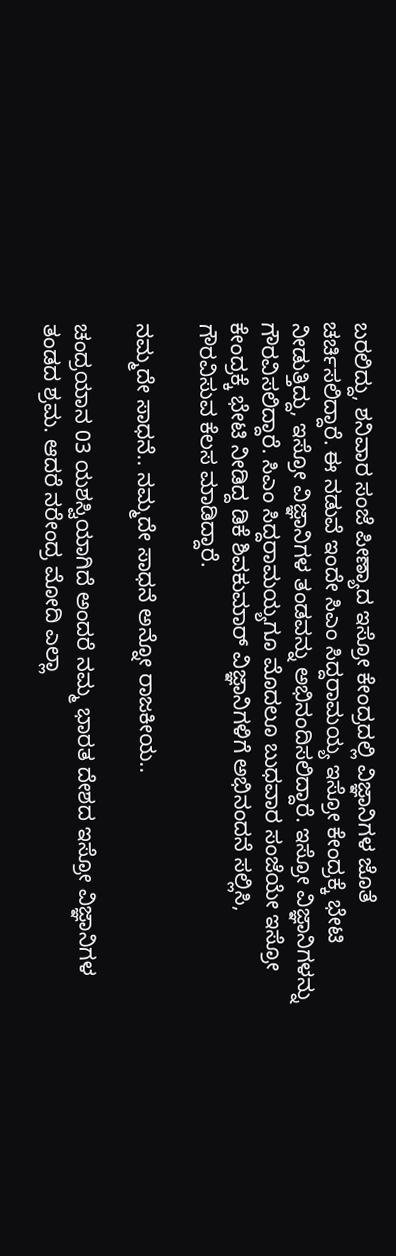ಬರಲಿದ್ದು, ಶನಿವಾರ ಸಂಜೆ ಪೀಣ್ಯಾದ ಇಸ್ರೋ ಕೇಂದ್ರದಲ್ಲಿ ವಿಜ್ಞಾನಿಗಳ ಜೊತೆ ಚರ್ಚಿಸಲಿದ್ದಾರೆ. ಈ ನಡುವೆ ಇಂದೇ ಸಿಎಂ ಸಿದ್ದರಾಮಯ್ಯ ಇಸ್ರೋ ಕೇಂದ್ರಕ್ಕೆ ಭೇಟಿ ನೀಡುತ್ತಿದ್ದು, ಇಸ್ರೋ ವಿಜ್ಞಾನಿಗಳ ತಂಡವನ್ನು ಅಭಿನಂದಿಸಲಿದ್ದಾರೆ. ಇಸ್ರೋ ವಿಜ್ಞಾನಿಗಳನ್ನು ಗೌರವಿಸಲಿದ್ದಾರೆ. ಸಿಎಂ ಸಿದ್ದರಾಮಯ್ಯಗೂ ಮೊದಲೂ ಬುಧವಾರ ಸಂಜೆಯೇ ಇಸ್ರೋ ಕೇಂದ್ರಕ್ಕೆ ಭೇಟಿ ನೀಡಿದ್ದ ಡಿಕೆ ಶಿವಕುಮಾರ್ ವಿಜ್ಞಾನಿಗಳಿಗೆ ಅಭಿನಂದನೆ ಸಲ್ಲಿಸಿ, ಗೌರವಿಸುವ ಕೆಲಸ ಮಾಡಿದ್ದಾರೆ.

ನಮ್ಮದೇ ಸಾಧನೆ.. ನಮ್ಮದೇ ಸಾಧನೆ ಅನ್ನೋ ರಾಜಕೀಯ..

ಚಂದ್ರಯಾನ 03 ಯಶಸ್ವಿಯಾಗಿದೆ ಅಂದರೆ ನಮ್ಮ ಭಾರತ ದೇಶದ ಇಸ್ರೋ ವಿಜ್ಞಾನಿಗಳ ತಂಡದ ಶ್ರಮ. ಆದರೆ ನರೇಂದ್ರ ಮೋದಿ ಎಲ್ಲಾ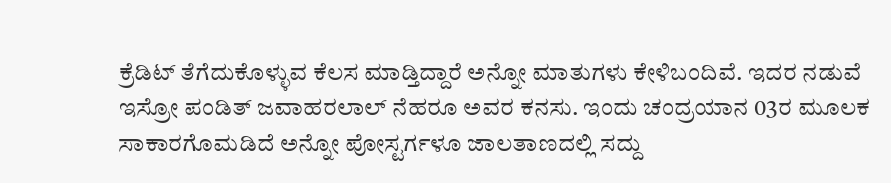ಕ್ರೆಡಿಟ್ ತೆಗೆದುಕೊಳ್ಳುವ ಕೆಲಸ ಮಾಡ್ತಿದ್ದಾರೆ ಅನ್ನೋ ಮಾತುಗಳು ಕೇಳಿಬಂದಿವೆ. ಇದರ ನಡುವೆ ಇಸ್ರೋ ಪಂಡಿತ್ ಜವಾಹರಲಾಲ್ ನೆಹರೂ ಅವರ ಕನಸು. ಇಂದು ಚಂದ್ರಯಾನ 03ರ ಮೂಲಕ ಸಾಕಾರಗೊಮಡಿದೆ ಅನ್ನೋ ಪೋಸ್ಟರ್ಗಳೂ ಜಾಲತಾಣದಲ್ಲಿ ಸದ್ದು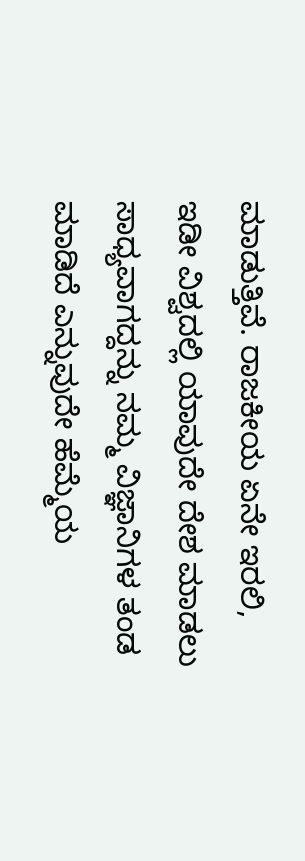ಮಾಡುತ್ತಿವೆ. ರಾಜಕೀಯ ಏನೇ ಇರಲಿ, ಇಡೀ ವಿಶ್ವದಲ್ಲಿ ಯಾವುದೇ ದೇಶ ಮಾಡಲು ಸಾಧ್ಯವಾಗದ್ದನ್ನು ನಮ್ಮ ವಿಜ್ಞಾನಿಗಳ ತಂಡ ಮಾಡಿದೆ ಎನ್ನುವುದೇ ಹೆಮ್ಮೆಯ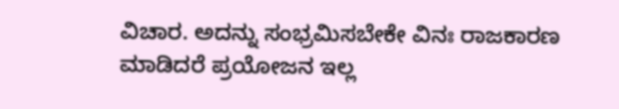ವಿಚಾರ. ಅದನ್ನು ಸಂಭ್ರಮಿಸಬೇಕೇ ವಿನಃ ರಾಜಕಾರಣ ಮಾಡಿದರೆ ಪ್ರಯೋಜನ ಇಲ್ಲ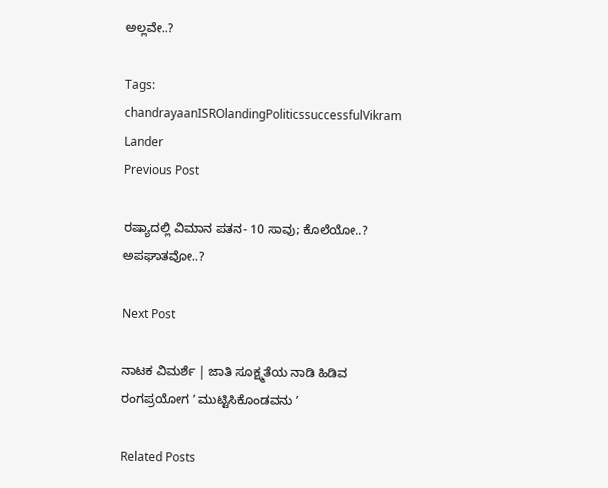ಅಲ್ಲವೇ..?

Tags: chandrayaanISROlandingPoliticssuccessfulVikram Lander
Previous Post

ರಷ್ಯಾದಲ್ಲಿ ವಿಮಾನ ಪತನ- 10 ಸಾವು; ಕೊಲೆಯೋ..? ಅಪಘಾತವೋ..?

Next Post

ನಾಟಕ ವಿಮರ್ಶೆ | ಜಾತಿ ಸೂಕ್ಷ್ಮತೆಯ ನಾಡಿ ಹಿಡಿವ ರಂಗಪ್ರಯೋಗ ʼ ಮುಟ್ಟಿಸಿಕೊಂಡವನು ʼ

Related Posts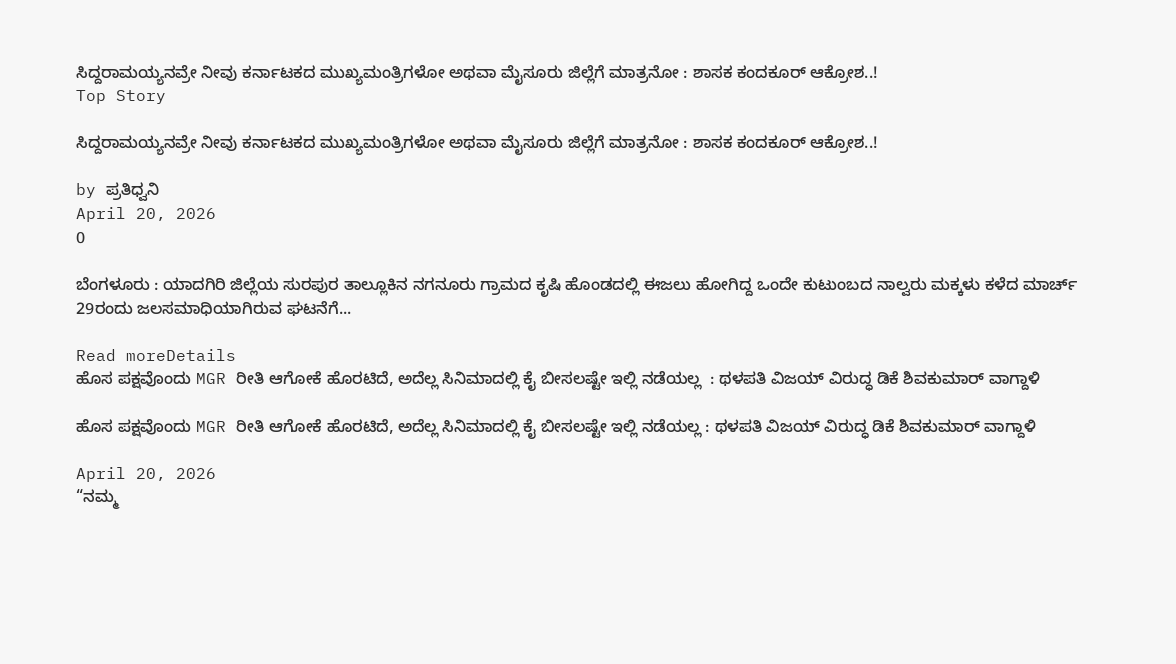ಸಿದ್ದರಾಮಯ್ಯನವ್ರೇ ನೀವು ಕರ್ನಾಟಕದ ಮುಖ್ಯಮಂತ್ರಿಗಳೋ ಅಥವಾ ಮೈಸೂರು ಜಿಲ್ಲೆಗೆ ಮಾತ್ರನೋ : ಶಾಸಕ ಕಂದಕೂರ್‌ ಆಕ್ರೋಶ..!
Top Story

ಸಿದ್ದರಾಮಯ್ಯನವ್ರೇ ನೀವು ಕರ್ನಾಟಕದ ಮುಖ್ಯಮಂತ್ರಿಗಳೋ ಅಥವಾ ಮೈಸೂರು ಜಿಲ್ಲೆಗೆ ಮಾತ್ರನೋ : ಶಾಸಕ ಕಂದಕೂರ್‌ ಆಕ್ರೋಶ..!

by ಪ್ರತಿಧ್ವನಿ
April 20, 2026
0

ಬೆಂಗಳೂರು : ಯಾದಗಿರಿ ಜಿಲ್ಲೆಯ ಸುರಪುರ ತಾಲ್ಲೂಕಿನ ನಗನೂರು ಗ್ರಾಮದ ಕೃಷಿ ಹೊಂಡದಲ್ಲಿ ಈಜಲು ಹೋಗಿದ್ದ ಒಂದೇ ಕುಟುಂಬದ ನಾಲ್ವರು ಮಕ್ಕಳು‌ ಕಳೆದ ಮಾರ್ಚ್‌ 29ರಂದು ಜಲಸಮಾಧಿಯಾಗಿರುವ ಘಟನೆಗೆ...

Read moreDetails
ಹೊಸ ಪಕ್ಷವೊಂದು MGR ರೀತಿ ಆಗೋಕೆ ಹೊರಟಿದೆ, ಅದೆಲ್ಲ ಸಿನಿಮಾದಲ್ಲಿ ಕೈ ಬೀಸಲಷ್ಟೇ ಇಲ್ಲಿ ನಡೆಯಲ್ಲ  : ಥಳಪತಿ ವಿಜಯ್‌ ವಿರುದ್ಧ ಡಿಕೆ ಶಿವಕುಮಾರ್‌ ವಾಗ್ದಾಳಿ

ಹೊಸ ಪಕ್ಷವೊಂದು MGR ರೀತಿ ಆಗೋಕೆ ಹೊರಟಿದೆ, ಅದೆಲ್ಲ ಸಿನಿಮಾದಲ್ಲಿ ಕೈ ಬೀಸಲಷ್ಟೇ ಇಲ್ಲಿ ನಡೆಯಲ್ಲ : ಥಳಪತಿ ವಿಜಯ್‌ ವಿರುದ್ಧ ಡಿಕೆ ಶಿವಕುಮಾರ್‌ ವಾಗ್ದಾಳಿ

April 20, 2026
“ನಮ್ಮ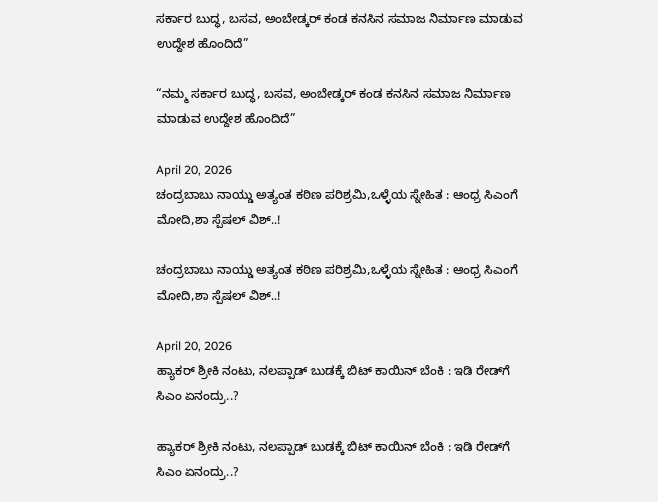ಸರ್ಕಾರ ಬುದ್ಧ, ಬಸವ, ಅಂಬೇಡ್ಕರ್ ಕಂಡ ಕನಸಿನ ಸಮಾಜ ನಿರ್ಮಾಣ ಮಾಡುವ ಉದ್ದೇಶ ಹೊಂದಿದೆ”

“ನಮ್ಮ ಸರ್ಕಾರ ಬುದ್ಧ, ಬಸವ, ಅಂಬೇಡ್ಕರ್ ಕಂಡ ಕನಸಿನ ಸಮಾಜ ನಿರ್ಮಾಣ ಮಾಡುವ ಉದ್ದೇಶ ಹೊಂದಿದೆ”

April 20, 2026
ಚಂದ್ರಬಾಬು ನಾಯ್ಡು ಅತ್ಯಂತ ಕಠಿಣ ಪರಿಶ್ರಮಿ‌,ಒಳ್ಳೆಯ ಸ್ನೇಹಿತ : ಆಂಧ್ರ ಸಿಎಂಗೆ ಮೋದಿ,ಶಾ ಸ್ಪೆಷಲ್‌ ವಿಶ್..!

ಚಂದ್ರಬಾಬು ನಾಯ್ಡು ಅತ್ಯಂತ ಕಠಿಣ ಪರಿಶ್ರಮಿ‌,ಒಳ್ಳೆಯ ಸ್ನೇಹಿತ : ಆಂಧ್ರ ಸಿಎಂಗೆ ಮೋದಿ,ಶಾ ಸ್ಪೆಷಲ್‌ ವಿಶ್..!

April 20, 2026
ಹ್ಯಾಕರ್‌ ಶ್ರೀಕಿ ನಂಟು, ನಲಪ್ಪಾಡ್‌ ಬುಡಕ್ಕೆ ಬಿಟ್‌ ಕಾಯಿನ್‌ ಬೆಂಕಿ : ಇಡಿ ರೇಡ್‌ಗೆ ಸಿಎಂ ಏನಂದ್ರು..?

ಹ್ಯಾಕರ್‌ ಶ್ರೀಕಿ ನಂಟು, ನಲಪ್ಪಾಡ್‌ ಬುಡಕ್ಕೆ ಬಿಟ್‌ ಕಾಯಿನ್‌ ಬೆಂಕಿ : ಇಡಿ ರೇಡ್‌ಗೆ ಸಿಎಂ ಏನಂದ್ರು..?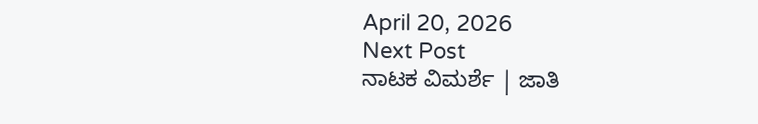April 20, 2026
Next Post
ನಾಟಕ ವಿಮರ್ಶೆ | ಜಾತಿ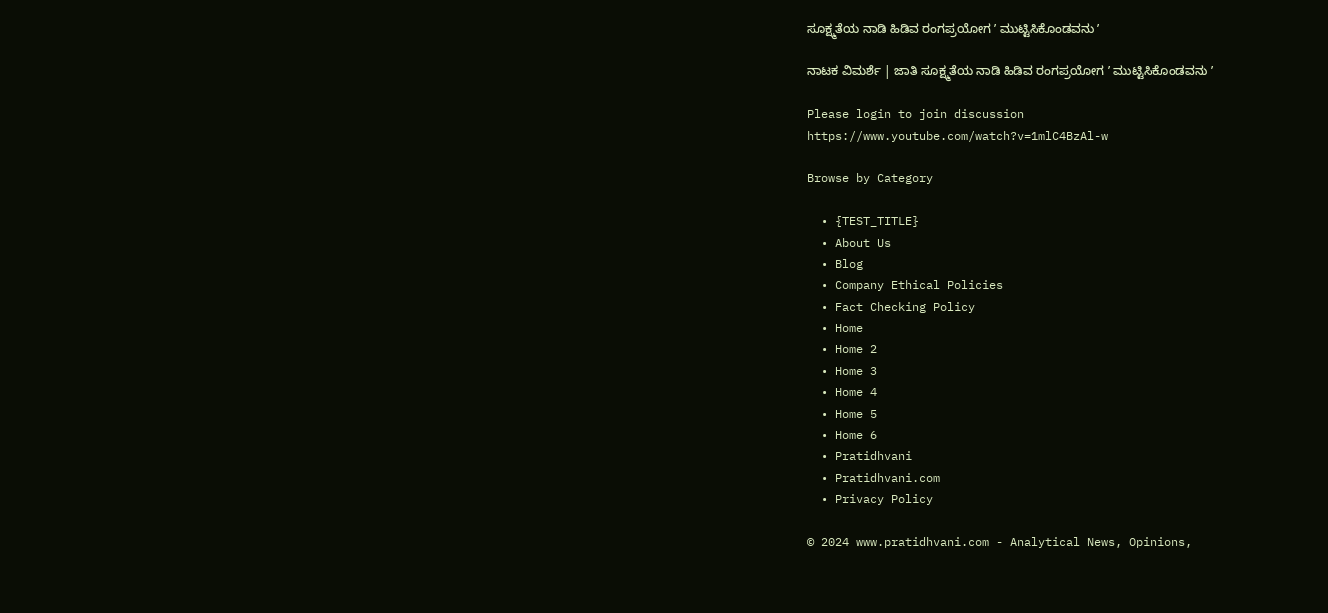ಸೂಕ್ಷ್ಮತೆಯ ನಾಡಿ ಹಿಡಿವ ರಂಗಪ್ರಯೋಗ ʼ ಮುಟ್ಟಿಸಿಕೊಂಡವನು ʼ

ನಾಟಕ ವಿಮರ್ಶೆ | ಜಾತಿ ಸೂಕ್ಷ್ಮತೆಯ ನಾಡಿ ಹಿಡಿವ ರಂಗಪ್ರಯೋಗ ʼ ಮುಟ್ಟಿಸಿಕೊಂಡವನು ʼ

Please login to join discussion
https://www.youtube.com/watch?v=1mlC4BzAl-w

Browse by Category

  • {TEST_TITLE}
  • About Us
  • Blog
  • Company Ethical Policies
  • Fact Checking Policy
  • Home
  • Home 2
  • Home 3
  • Home 4
  • Home 5
  • Home 6
  • Pratidhvani
  • Pratidhvani.com
  • Privacy Policy

© 2024 www.pratidhvani.com - Analytical News, Opinions,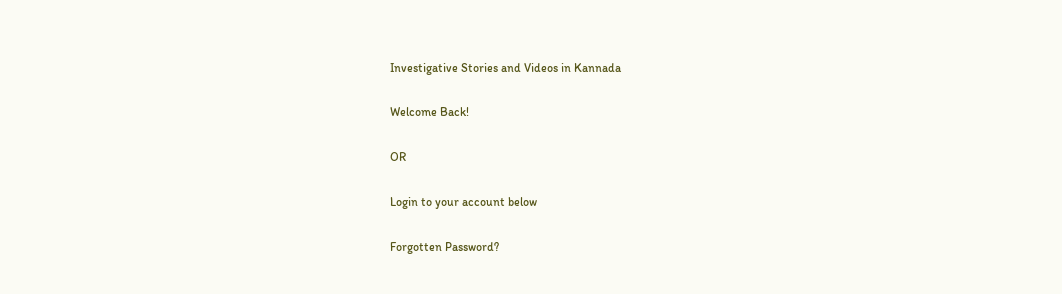Investigative Stories and Videos in Kannada

Welcome Back!

OR

Login to your account below

Forgotten Password?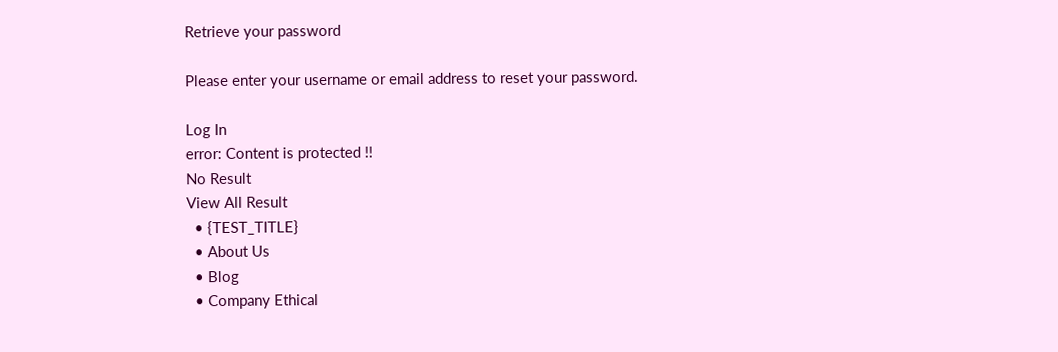Retrieve your password

Please enter your username or email address to reset your password.

Log In
error: Content is protected !!
No Result
View All Result
  • {TEST_TITLE}
  • About Us
  • Blog
  • Company Ethical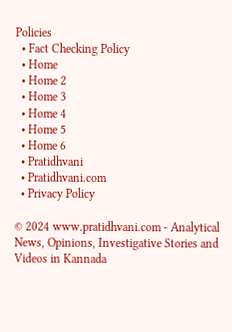Policies
  • Fact Checking Policy
  • Home
  • Home 2
  • Home 3
  • Home 4
  • Home 5
  • Home 6
  • Pratidhvani
  • Pratidhvani.com
  • Privacy Policy

© 2024 www.pratidhvani.com - Analytical News, Opinions, Investigative Stories and Videos in Kannada